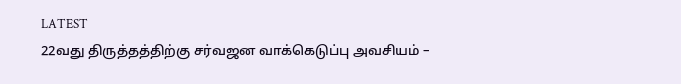LATEST
22வது திருத்தத்திற்கு சர்வஜன வாக்கெடுப்பு அவசியம் –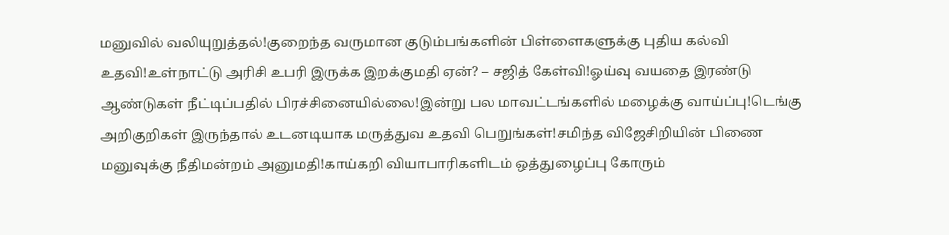மனுவில் வலியுறுத்தல்!குறைந்த வருமான குடும்பங்களின் பிள்ளைகளுக்கு புதிய கல்வி உதவி!உள்நாட்டு அரிசி உபரி இருக்க இறக்குமதி ஏன்? – சஜித் கேள்வி!ஓய்வு வயதை இரண்டு ஆண்டுகள் நீட்டிப்பதில் பிரச்சினையில்லை!இன்று பல மாவட்டங்களில் மழைக்கு வாய்ப்பு!டெங்கு அறிகுறிகள் இருந்தால் உடனடியாக மருத்துவ உதவி பெறுங்கள்!சமிந்த விஜேசிறியின் பிணை மனுவுக்கு நீதிமன்றம் அனுமதி!காய்கறி வியாபாரிகளிடம் ஒத்துழைப்பு கோரும்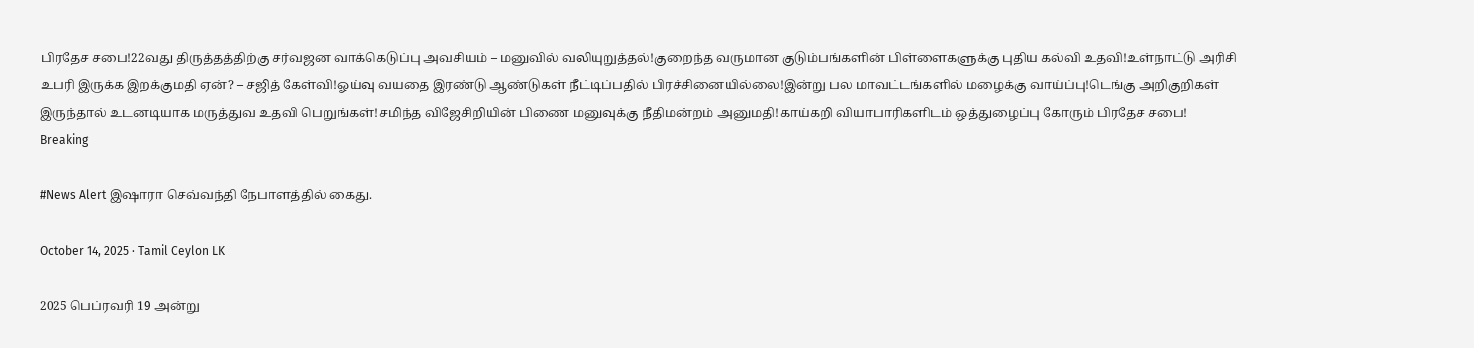பிரதேச சபை!22வது திருத்தத்திற்கு சர்வஜன வாக்கெடுப்பு அவசியம் – மனுவில் வலியுறுத்தல்!குறைந்த வருமான குடும்பங்களின் பிள்ளைகளுக்கு புதிய கல்வி உதவி!உள்நாட்டு அரிசி உபரி இருக்க இறக்குமதி ஏன்? – சஜித் கேள்வி!ஓய்வு வயதை இரண்டு ஆண்டுகள் நீட்டிப்பதில் பிரச்சினையில்லை!இன்று பல மாவட்டங்களில் மழைக்கு வாய்ப்பு!டெங்கு அறிகுறிகள் இருந்தால் உடனடியாக மருத்துவ உதவி பெறுங்கள்!சமிந்த விஜேசிறியின் பிணை மனுவுக்கு நீதிமன்றம் அனுமதி!காய்கறி வியாபாரிகளிடம் ஒத்துழைப்பு கோரும் பிரதேச சபை!
Breaking

#News Alert இஷாரா செவ்வந்தி நேபாளத்தில் கைது.

October 14, 2025 · Tamil Ceylon LK

2025 பெப்ரவரி 19 அன்று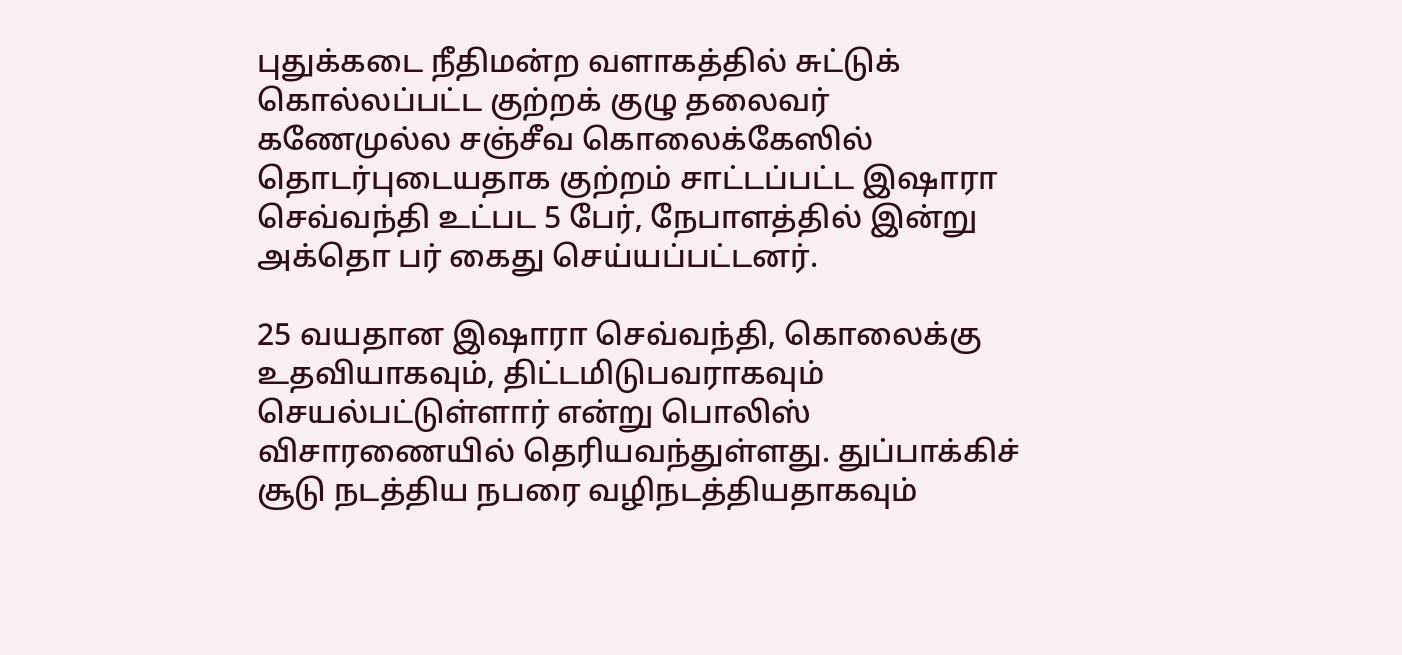புதுக்கடை நீதிமன்ற வளாகத்தில் சுட்டுக் கொல்லப்பட்ட குற்றக் குழு தலைவர் கணேமுல்ல சஞ்சீவ கொலைக்கேஸில் தொடர்புடையதாக குற்றம் சாட்டப்பட்ட இஷாரா செவ்வந்தி உட்பட 5 பேர், நேபாளத்தில் இன்று அக்தொ பர் கைது செய்யப்பட்டனர்.

25 வயதான இஷாரா செவ்வந்தி, கொலைக்கு உதவியாகவும், திட்டமிடுபவராகவும் செயல்பட்டுள்ளார் என்று பொலிஸ் விசாரணையில் தெரியவந்துள்ளது. துப்பாக்கிச் சூடு நடத்திய நபரை வழிநடத்தியதாகவும்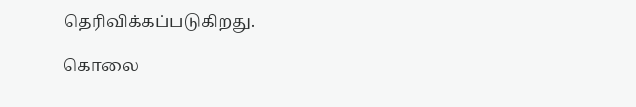தெரிவிக்கப்படுகிறது.

கொலை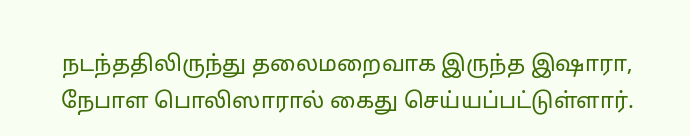நடந்ததிலிருந்து தலைமறைவாக இருந்த இஷாரா, நேபாள பொலிஸாரால் கைது செய்யப்பட்டுள்ளார்.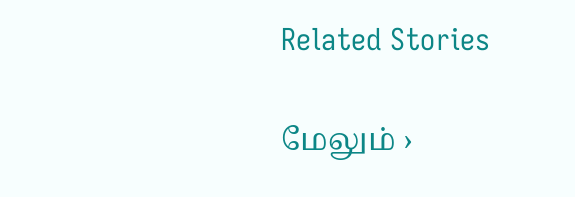Related Stories

மேலும் ›